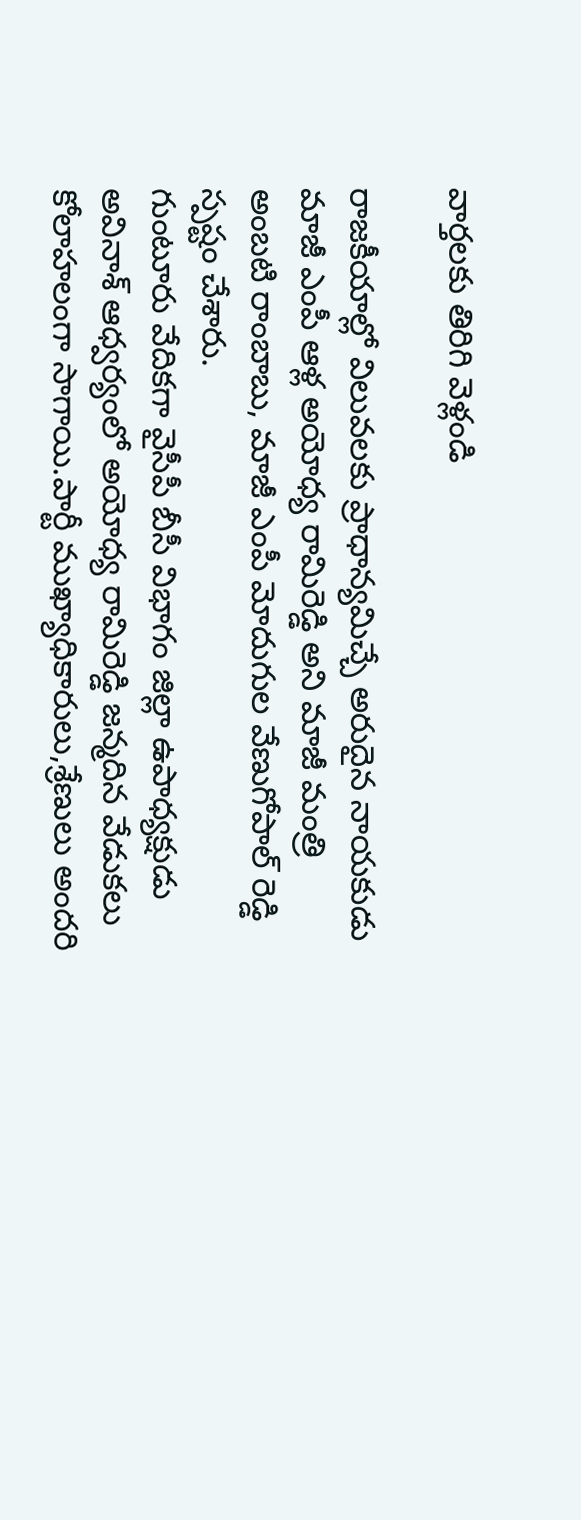వార్తలకు తిరిగి వెళ్లండి

రాజకీయాల్లో విలువలకు ప్రాధాన్యమిచ్చే అరుదైన నాయకుడు మాజీ ఎంపీ ఆళ్ల అయోధ్య రామిరెడ్డి అని మాజీ మంత్రి అంబటి రాంబాబు, మాజీ ఎంపీ మోదుగుల వేణుగోపాల్ రెడ్డి స్పష్టం చేశారు.
గుంటూరు వేదికగా వైసీపీ బీసీ విభాగం జిల్లా ఉపాధ్యక్షుడు అవినాశ్ ఆధ్వర్యంలో అయోధ్య రామిరెడ్డి జన్మదిన వేడుకలు కోలాహలంగా సాగాయి.పార్టీ ముఖ్యాధికారులు,శ్రేణులు అందరి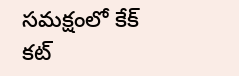సమక్షంలో కేక్ కట్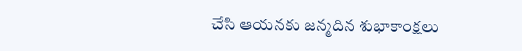చేసి ఆయనకు జన్మదిన శుభాకాంక్షలు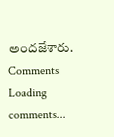అందజేశారు.
Comments
Loading comments...